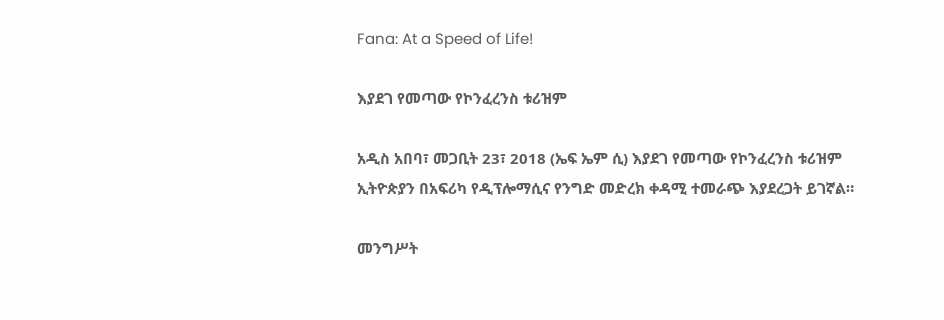Fana: At a Speed of Life!

እያደገ የመጣው የኮንፈረንስ ቱሪዝም

አዲስ አበባ፣ መጋቢት 23፣ 2018 (ኤፍ ኤም ሲ) እያደገ የመጣው የኮንፈረንስ ቱሪዝም ኢትዮጵያን በአፍሪካ የዲፕሎማሲና የንግድ መድረክ ቀዳሚ ተመራጭ እያደረጋት ይገኛል።

መንግሥት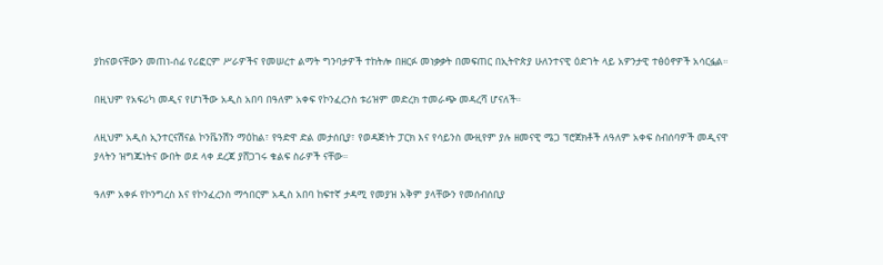ያከናወናቸውን መጠነ-ሰፊ የሪፎርም ሥራዎችና የመሠረተ ልማት ግንባታዎች ተከትሎ በዘርፉ መነቃቃት በመፍጠር በኢትዮጵያ ሁለንተናዊ ዕድገት ላይ አዎንታዊ ተፅዕኖዎች አሳርፏል።

በዚህም የአፍሪካ መዲና የሆነችው አዲስ አበባ በዓለም አቀፍ የኮንፈረንስ ቱሪዝም መድረክ ተመራጭ መዳረሻ ሆናለች።

ለዚህም አዲስ ኢንተርናሽናል ኮንቬንሽን ማዕከል፣ የዓድዋ ድል መታሰቢያ፣ የወዳጅነት ፓርክ እና የሳይንስ ሙዚየም ያሉ ዘመናዊ ሜጋ ፕሮጀክቶች ለዓለም አቀፍ ስብሰባዎች መዲናዋ ያላትን ዝግጁነትና ውበት ወደ ላቀ ደረጃ ያሸጋገሩ ቁልፍ ስራዎች ናቸው።

ዓለም አቀፉ የኮንግረስ እና የኮንፈረንስ ማኅበርም አዲስ አበባ ከፍተኛ ታዳሚ የመያዝ አቅም ያላቸውን የመሰብሰቢያ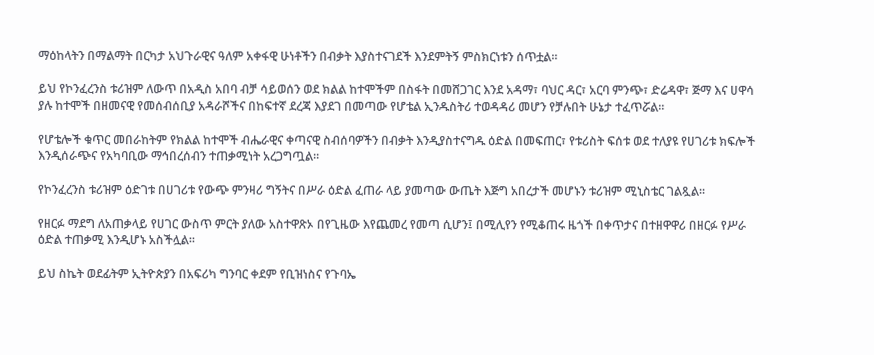ማዕከላትን በማልማት በርካታ አህጉራዊና ዓለም አቀፋዊ ሁነቶችን በብቃት እያስተናገደች እንደምትኝ ምስክርነቱን ሰጥቷል።

ይህ የኮንፈረንስ ቱሪዝም ለውጥ በአዲስ አበባ ብቻ ሳይወሰን ወደ ክልል ከተሞችም በስፋት በመሸጋገር እንደ አዳማ፣ ባህር ዳር፣ አርባ ምንጭ፣ ድሬዳዋ፣ ጅማ እና ሀዋሳ ያሉ ከተሞች በዘመናዊ የመሰብሰቢያ አዳራሾችና በከፍተኛ ደረጃ እያደገ በመጣው የሆቴል ኢንዱስትሪ ተወዳዳሪ መሆን የቻሉበት ሁኔታ ተፈጥሯል።

የሆቴሎች ቁጥር መበራከትም የክልል ከተሞች ብሔራዊና ቀጣናዊ ስብሰባዎችን በብቃት እንዲያስተናግዱ ዕድል በመፍጠር፣ የቱሪስት ፍሰቱ ወደ ተለያዩ የሀገሪቱ ክፍሎች እንዲሰራጭና የአካባቢው ማኅበረሰብን ተጠቃሚነት አረጋግጧል።

የኮንፈረንስ ቱሪዝም ዕድገቱ በሀገሪቱ የውጭ ምንዛሪ ግኝትና በሥራ ዕድል ፈጠራ ላይ ያመጣው ውጤት እጅግ አበረታች መሆኑን ቱሪዝም ሚኒስቴር ገልጿል።

የዘርፉ ማደግ ለአጠቃላይ የሀገር ውስጥ ምርት ያለው አስተዋጽኦ በየጊዜው እየጨመረ የመጣ ሲሆን፤ በሚሊየን የሚቆጠሩ ዜጎች በቀጥታና በተዘዋዋሪ በዘርፉ የሥራ ዕድል ተጠቃሚ እንዲሆኑ አስችሏል።

ይህ ስኬት ወደፊትም ኢትዮጵያን በአፍሪካ ግንባር ቀደም የቢዝነስና የጉባኤ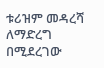ቱሪዝም መዳረሻ ለማድረግ በሚደረገው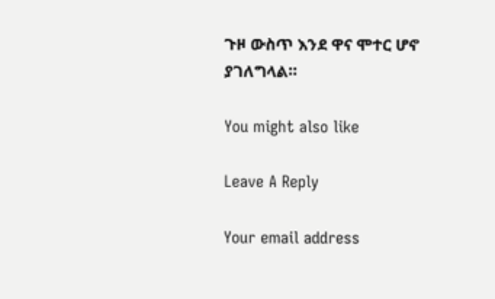ጉዞ ውስጥ እንደ ዋና ሞተር ሆኖ ያገለግላል።

You might also like

Leave A Reply

Your email address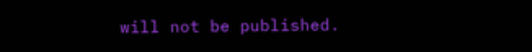will not be published.